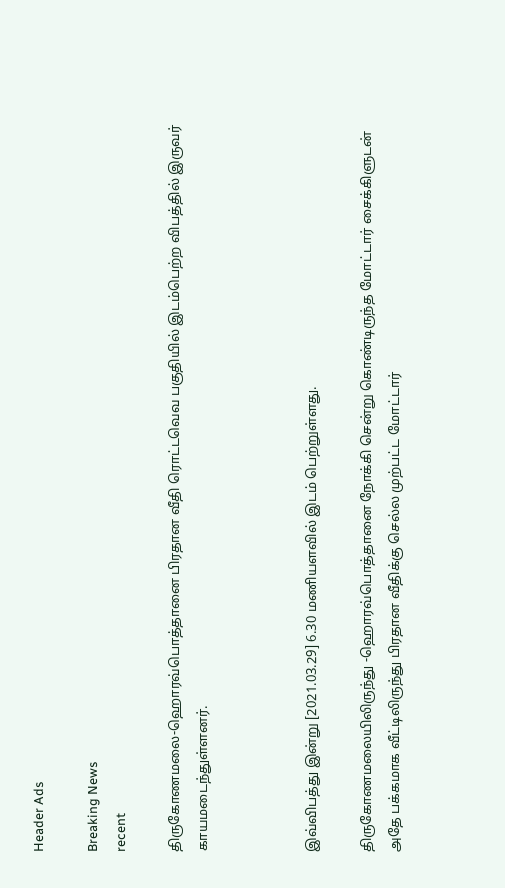Header Ads

Breaking News
recent

திருகோணமலை-ஹொரவ்பொத்தானை பிரதான வீதி ரொட்டவெவ பகுதியில் இடம்பெற்ற விபத்தில் இருவர் காயமடைந்துள்ளனர்.



இவ்விபத்து இன்று [2021.03.29] 6.30 மணியளவில் இடம் பெற்றுள்ளது.

திருகோணமலையிலிருந்து -ஹொரவ்பொத்தானை நோக்கி சென்று கொண்டிருந்த மோட்டார் சைக்கிளுடன் அதே பக்கமாக வீட்டிலிருந்து பிரதான வீதிக்கு செல்ல முற்பட்ட மோட்டார்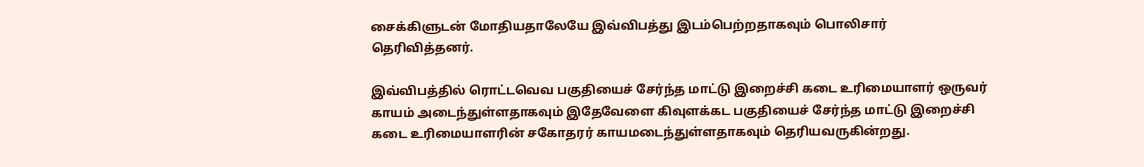சைக்கிளுடன் மோதியதாலேயே இவ்விபத்து இடம்பெற்றதாகவும் பொலிசார் தெரிவித்தனர்.

இவ்விபத்தில் ரொட்டவெவ பகுதியைச் சேர்ந்த மாட்டு இறைச்சி கடை உரிமையாளர் ஒருவர் காயம் அடைந்துள்ளதாகவும் இதேவேளை கிவுளக்கட பகுதியைச் சேர்ந்த மாட்டு இறைச்சி கடை உரிமையாளரின் சகோதரர் காயமடைந்துள்ளதாகவும் தெரியவருகின்றது.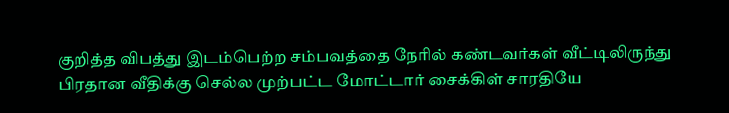குறித்த விபத்து இடம்பெற்ற சம்பவத்தை நேரில் கண்டவர்கள் வீட்டிலிருந்து பிரதான வீதிக்கு செல்ல முற்பட்ட மோட்டார் சைக்கிள் சாரதியே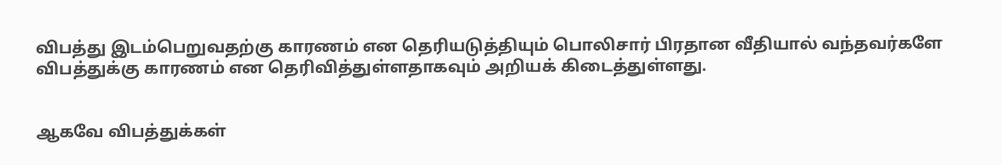விபத்து இடம்பெறுவதற்கு காரணம் என தெரியடுத்தியும் பொலிசார் பிரதான வீதியால் வந்தவர்களே விபத்துக்கு காரணம் என தெரிவித்துள்ளதாகவும் அறியக் கிடைத்துள்ளது.


ஆகவே விபத்துக்கள்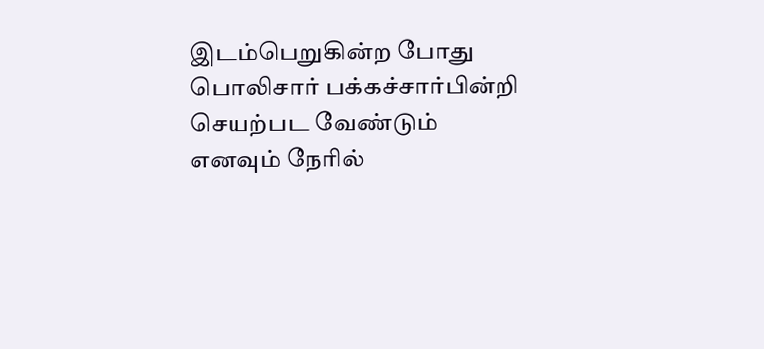இடம்பெறுகின்ற போது பொலிசார் பக்கச்சார்பின்றி செயற்பட வேண்டும் எனவும் நேரில்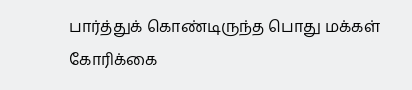பார்த்துக் கொண்டிருந்த பொது மக்கள் கோரிக்கை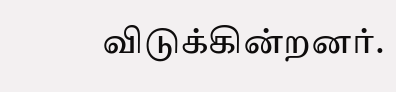விடுக்கின்றனர்.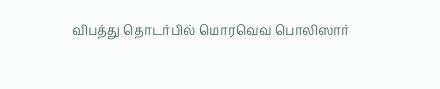விபத்து தொடர்பில் மொரவெவ பொலிஸார்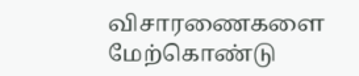விசாரணைகளை மேற்கொண்டு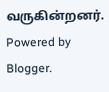வருகின்றனர்.
Powered by Blogger.